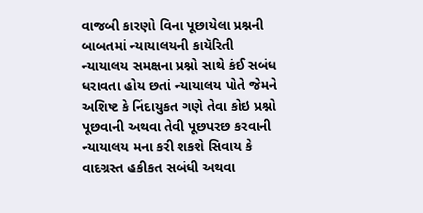વાજબી કારણો વિના પૂછાયેલા પ્રશ્નની બાબતમાં ન્યાયાલયની કાયૅરિતી
ન્યાયાલય સમક્ષના પ્રશ્નો સાથે કંઈ સબંધ ધરાવતા હોય છતાં ન્યાયાલય પોતે જેમને અશિષ્ટ કે નિંદાયુકત ગણે તેવા કોઇ પ્રશ્નો પૂછવાની અથવા તેવી પૂછપરછ કરવાની ન્યાયાલય મના કરી શકશે સિવાય કે વાદગ્રસ્ત હકીકત સબંધી અથવા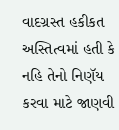વાદગ્રસ્ત હકીકત અસ્તિત્વમાં હતી કે નહિ તેનો નિણૅય કરવા માટે જાણવી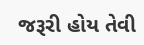જરૂરી હોય તેવી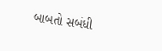બાબતો સબંધી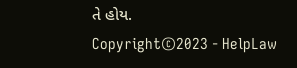તે હોય.
Copyright©2023 - HelpLaw